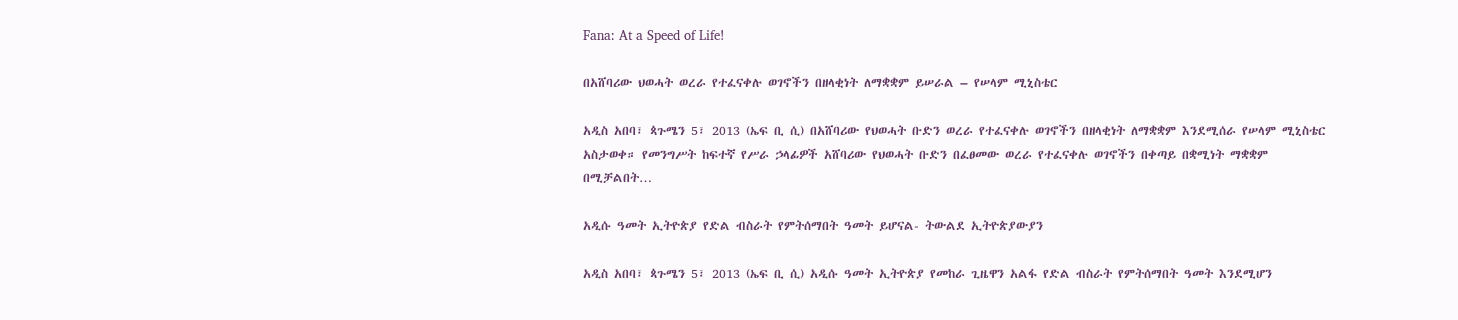Fana: At a Speed of Life!

በአሸባሪው ህወሓት ወረራ የተፈናቀሉ ወገኖችን በዘላቂነት ለማቋቋም ይሠራል – የሠላም ሚኒስቴር

አዲስ አበባ፣ ጳጉሜን 5፣ 2013 (ኤፍ ቢ ሲ) በአሸባሪው የህወሓት ቡድን ወረራ የተፈናቀሉ ወገኖችን በዘላቂነት ለማቋቋም እንደሚሰራ የሠላም ሚኒስቴር አስታወቀ። የመንግሥት ከፍተኛ የሥራ ኃላፊዎች አሸባሪው የህወሓት ቡድን በፈፀመው ወረራ የተፈናቀሉ ወገኖችን በቀጣይ በቋሚነት ማቋቋም በሚቻልበት…

አዲሱ ዓመት ኢትዮጵያ የድል ብስራት የምትሰማበት ዓመት ይሆናል- ትውልደ ኢትዮጵያውያን

አዲስ አበባ፣ ጳጉሜን 5፣ 2013 (ኤፍ ቢ ሲ) አዲሱ ዓመት ኢትዮጵያ የመከራ ጊዜዋን አልፋ የድል ብስራት የምትሰማበት ዓመት እንደሚሆን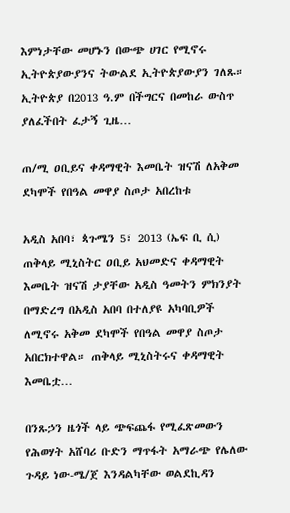እምነታቸው መሆኑን በውጭ ሀገር የሚኖሩ ኢትዮጵያውያንና ትውልደ ኢትዮጵያውያን ገለጹ። ኢትዮጵያ በ2013 ዓ.ም በችግርና በመከራ ውስጥ ያለፈችበት ፈታኝ ጊዜ…

ጠ/ሚ ዐቢይና ቀዳማዊት እመቤት ዝናሽ ለአቅመ ደካሞች የበዓል መዋያ ስጦታ አበረከቱ

አዲስ አበባ፣ ጳጉሜን 5፣ 2013 (ኤፍ ቢ ሲ) ጠቅላይ ሚኒስትር ዐቢይ አህመድና ቀዳማዊት እመቤት ዝናሽ ታያቸው አዲስ ዓመትን ምክንያት በማድረግ በአዲስ አበባ በተለያዩ አካባቢዎች ለሚኖሩ አቅመ ደካሞች የበዓል መዋያ ስጦታ አበርክተዋል። ጠቅላይ ሚኒስትሩና ቀዳማዊት እመቤቷ…

በንጹኃን ዜጎች ላይ ጭፍጨፋ የሚፈጽመውን የሕወሃት አሸባሪ ቡድን ማጥፋት አማራጭ የሌለው ጉዳይ ነው-ሜ/ጀ እንዳልካቸው ወልደኪዳን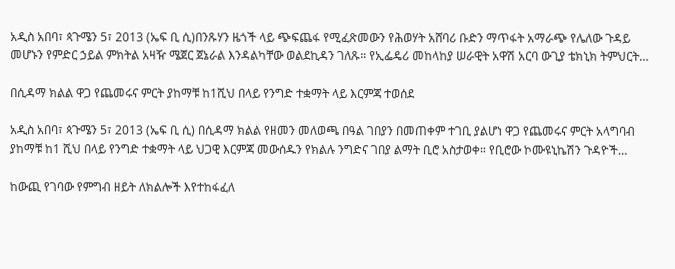አዲስ አበባ፣ ጳጉሜን 5፣ 2013 (ኤፍ ቢ ሲ)በንጹሃን ዜጎች ላይ ጭፍጨፋ የሚፈጽመውን የሕወሃት አሸባሪ ቡድን ማጥፋት አማራጭ የሌለው ጉዳይ መሆኑን የምድር ኃይል ምክትል አዛዥ ሜጀር ጀኔራል እንዳልካቸው ወልደኪዳን ገለጹ። የኢፌዴሪ መከላከያ ሠራዊት አዋሽ አርባ ውጊያ ቴክኒክ ትምህርት…

በሲዳማ ክልል ዋጋ የጨመሩና ምርት ያከማቹ ከ1ሺህ በላይ የንግድ ተቋማት ላይ እርምጃ ተወሰደ

አዲስ አበባ፣ ጳጉሜን 5፣ 2013 (ኤፍ ቢ ሲ) በሲዳማ ክልል የዘመን መለወጫ በዓል ገበያን በመጠቀም ተገቢ ያልሆነ ዋጋ የጨመሩና ምርት አላግባብ ያከማቹ ከ1 ሺህ በላይ የንግድ ተቋማት ላይ ህጋዊ እርምጃ መውሰዱን የክልሉ ንግድና ገበያ ልማት ቢሮ አስታወቀ። የቢሮው ኮሙዩኒኬሽን ጉዳዮች…

ከውጪ የገባው የምግብ ዘይት ለክልሎች እየተከፋፈለ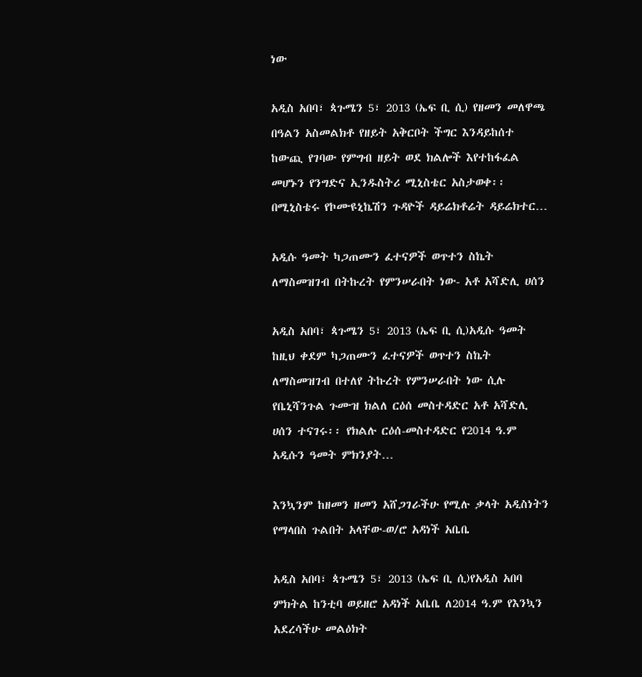ነው

አዲስ አበባ፣ ጳጉሜን 5፣ 2013 (ኤፍ ቢ ሲ) የዘመን መለዋጫ በዓልን አስመልክቶ የዘይት አቅርቦት ችግር እንዳይከሰተ ከውጪ የገባው የምግብ ዘይት ወደ ክልሎች እየተከፋፈል መሆኑን የንግድና ኢንዱስትሪ ሚኒስቴር አስታወቀ፡፡ በሚኒስቴሩ የኮሙዩኒኬሽን ጉዳዮች ዳይሬክቶሬት ዳይሬክተር…

አዲሱ ዓመት ካጋጠሙን ፈተናዎች ወጥተን ስኬት ለማስመዝገብ በትኩረት የምንሠራበት ነው- አቶ አሻድሊ ሀሰን

አዲስ አበባ፣ ጳጉሜን 5፣ 2013 (ኤፍ ቢ ሲ)አዲሱ ዓመት ከዚህ ቀደም ካጋጠሙን ፈተናዎች ወጥተን ስኬት ለማስመዝገብ በተለየ ትኩረት የምንሠራበት ነው ሲሉ የቤኒሻንጉል ጉሙዝ ክልለ ርዕሰ መስተዳድር አቶ አሻድሊ ሀሰን ተናገሩ፡፡ የክልሉ ርዕሰ-መስተዳድር የ2014 ዓ.ም አዲሱን ዓመት ምክንያት…

እንኳንም ከዘመን ዘመን አሸጋገራችሁ የሚሉ ቃላት አዲስነትን የማላበስ ጉልበት አላቸው-ወ/ሮ አዳነች አቤቤ

አዲስ አበባ፣ ጳጉሜን 5፣ 2013 (ኤፍ ቢ ሲ)የአዲስ አበባ ምክትል ከንቲባ ወይዘሮ አዳነች አቤቤ ለ2014 ዓ.ም የእንኳን አደረሳችሁ መልዕክት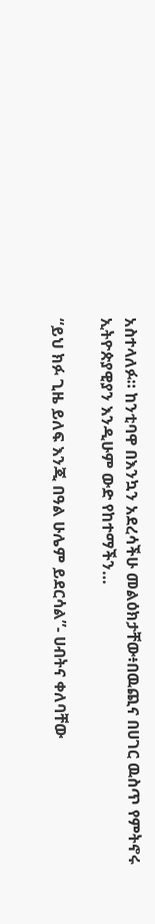አስተላለፉ። ከንቲባዋ በእንኳን አደረሳችሁ መልዕክታቸው፥በዉጪና በሀገር ዉስጥ የምትኖሩ ኢትዮጵያዊያን እንዲሁም ውድ የከተማችን…

“ይህ ክፉ ጊዜ ይለፍ እንጂ በዓል ሁሌም ይደርሳል”- ሀብትና ቀለባቸው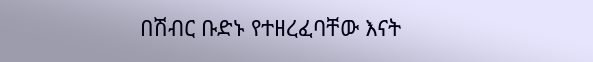በሽብር ቡድኑ የተዘረፈባቸው እናት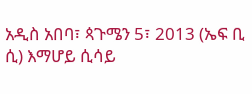አዲስ አበባ፣ ጳጉሜን 5፣ 2013 (ኤፍ ቢ ሲ) እማሆይ ሲሳይ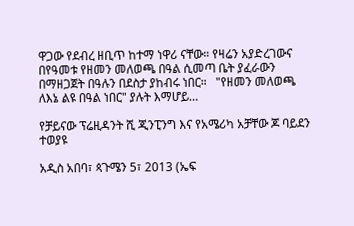ዋጋው የደብረ ዘቢጥ ከተማ ነዋሪ ናቸው። የዛሬን አያድረገውና በየዓመቱ የዘመን መለወጫ በዓል ሲመጣ ቤት ያፈራውን በማዘጋጀት በዓሉን በደስታ ያከብሩ ነበር።   "የዘመን መለወጫ ለእኔ ልዩ በዓል ነበር" ያሉት እማሆይ…

የቻይናው ፕሬዚዳንት ሺ ጂንፒንግ እና የአሜሪካ አቻቸው ጆ ባይደን ተወያዩ

አዲስ አበባ፣ ጳጉሜን 5፣ 2013 (ኤፍ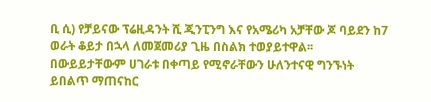ቢ ሲ) የቻይናው ፕሬዚዳንት ሺ ጂንፒንግ እና የአሜሪካ አቻቸው ጆ ባይደን ከ7 ወራት ቆይታ በኋላ ለመጀመሪያ ጊዜ በስልክ ተወያይተዋል፡፡ በውይይታቸውም ሀገራቱ በቀጣይ የሚኖራቸውን ሁለንተናዊ ግንኙነት ይበልጥ ማጠናከር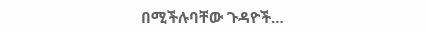በሚችሉባቸው ጉዳዮች…